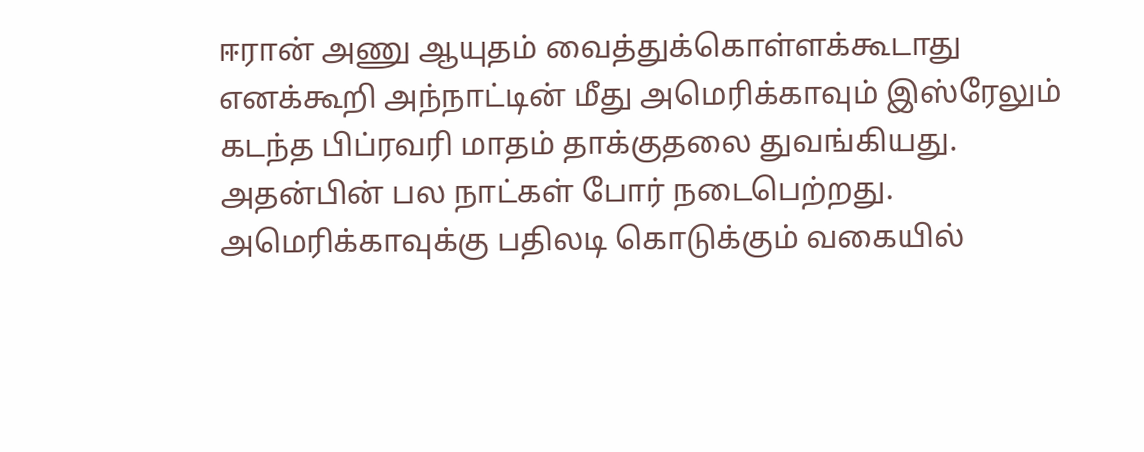ஈரான் அணு ஆயுதம் வைத்துக்கொள்ளக்கூடாது எனக்கூறி அந்நாட்டின் மீது அமெரிக்காவும் இஸ்ரேலும் கடந்த பிப்ரவரி மாதம் தாக்குதலை துவங்கியது. அதன்பின் பல நாட்கள் போர் நடைபெற்றது. அமெரிக்காவுக்கு பதிலடி கொடுக்கும் வகையில்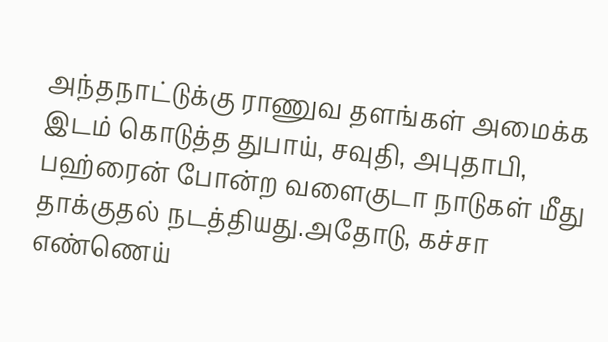அந்தநாட்டுக்கு ராணுவ தளங்கள் அமைக்க இடம் கொடுத்த துபாய், சவுதி, அபுதாபி, பஹ்ரைன் போன்ற வளைகுடா நாடுகள் மீது தாக்குதல் நடத்தியது.அதோடு, கச்சா எண்ணெய்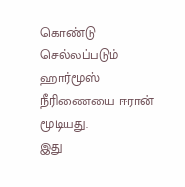கொண்டு செல்லப்படும் ஹார்மூஸ் நீரிணையை ஈரான் மூடியது.
இது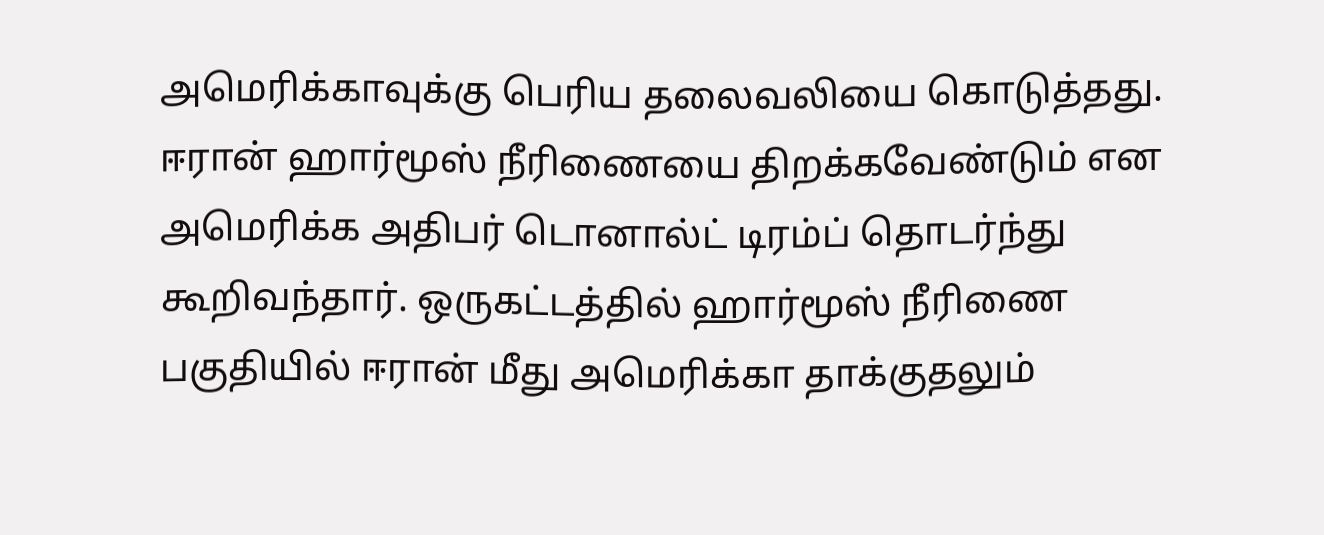அமெரிக்காவுக்கு பெரிய தலைவலியை கொடுத்தது. ஈரான் ஹார்மூஸ் நீரிணையை திறக்கவேண்டும் என அமெரிக்க அதிபர் டொனால்ட் டிரம்ப் தொடர்ந்து கூறிவந்தார். ஒருகட்டத்தில் ஹார்மூஸ் நீரிணை பகுதியில் ஈரான் மீது அமெரிக்கா தாக்குதலும்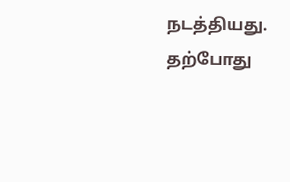நடத்தியது. தற்போது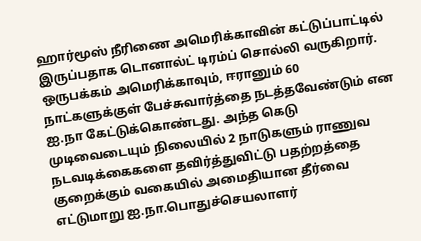ஹார்மூஸ் நீரிணை அமெரிக்காவின் கட்டுப்பாட்டில் இருப்பதாக டொனால்ட் டிரம்ப் சொல்லி வருகிறார்.
ஒருபக்கம் அமெரிக்காவும், ஈரானும் 60 நாட்களுக்குள் பேச்சுவார்த்தை நடத்தவேண்டும் என ஐ.நா கேட்டுக்கொண்டது. அந்த கெடு முடிவைடையும் நிலையில் 2 நாடுகளும் ராணுவ நடவடிக்கைகளை தவிர்த்துவிட்டு பதற்றத்தை குறைக்கும் வகையில் அமைதியான தீர்வை எட்டுமாறு ஐ.நா.பொதுச்செயலாளர்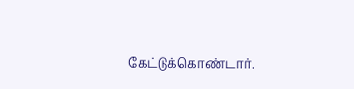கேட்டுக்கொண்டார்.